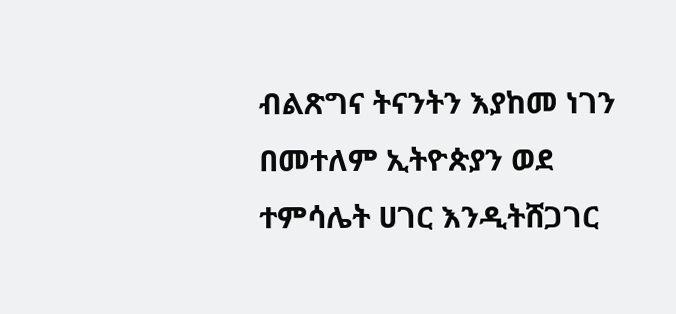ብልጽግና ትናንትን እያከመ ነገን በመተለም ኢትዮጵያን ወደ ተምሳሌት ሀገር እንዲትሸጋገር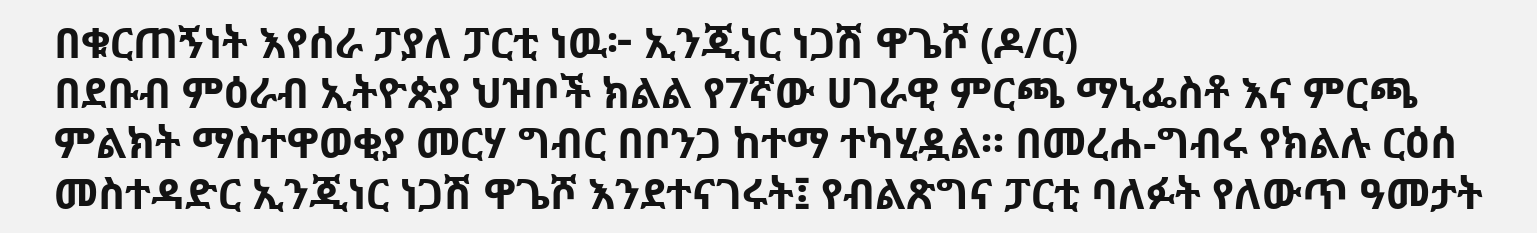በቁርጠኝነት እየሰራ ፓያለ ፓርቲ ነዉ፦ ኢንጂነር ነጋሽ ዋጌሾ (ዶ/ር)
በደቡብ ምዕራብ ኢትዮጵያ ህዝቦች ክልል የ7ኛው ሀገራዊ ምርጫ ማኒፌስቶ እና ምርጫ ምልክት ማስተዋወቂያ መርሃ ግብር በቦንጋ ከተማ ተካሂዷል። በመረሐ-ግብሩ የክልሉ ርዕሰ መስተዳድር ኢንጂነር ነጋሽ ዋጌሾ እንደተናገሩት፤ የብልጽግና ፓርቲ ባለፉት የለውጥ ዓመታት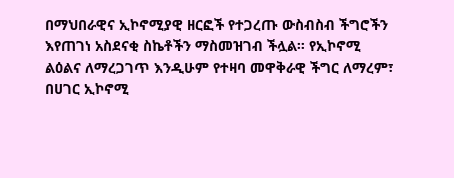በማህበራዊና ኢኮኖሚያዊ ዘርፎች የተጋረጡ ውስብስብ ችግሮችን እየጠገነ አስደናቂ ስኬቶችን ማስመዝገብ ችሏል። የኢኮኖሚ ልዕልና ለማረጋገጥ እንዲሁም የተዛባ መዋቅራዊ ችግር ለማረም፣ በሀገር ኢኮኖሚ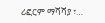ሪፎርም ማሻሻያ ፣…